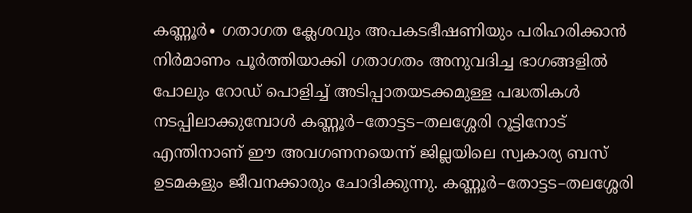കണ്ണൂർ∙ ഗതാഗത ക്ലേശവും അപകടഭീഷണിയും പരിഹരിക്കാൻ നിർമാണം പൂർത്തിയാക്കി ഗതാഗതം അനുവദിച്ച ഭാഗങ്ങളിൽ പോലും റോഡ് പൊളിച്ച് അടിപ്പാതയടക്കമുള്ള പദ്ധതികൾ നടപ്പിലാക്കുമ്പോൾ കണ്ണൂർ–തോട്ടട–തലശ്ശേരി റൂട്ടിനോട് എന്തിനാണ് ഈ അവഗണനയെന്ന് ജില്ലയിലെ സ്വകാര്യ ബസ് ഉടമകളും ജീവനക്കാരും ചോദിക്കുന്നു. കണ്ണൂർ–തോട്ടട–തലശ്ശേരി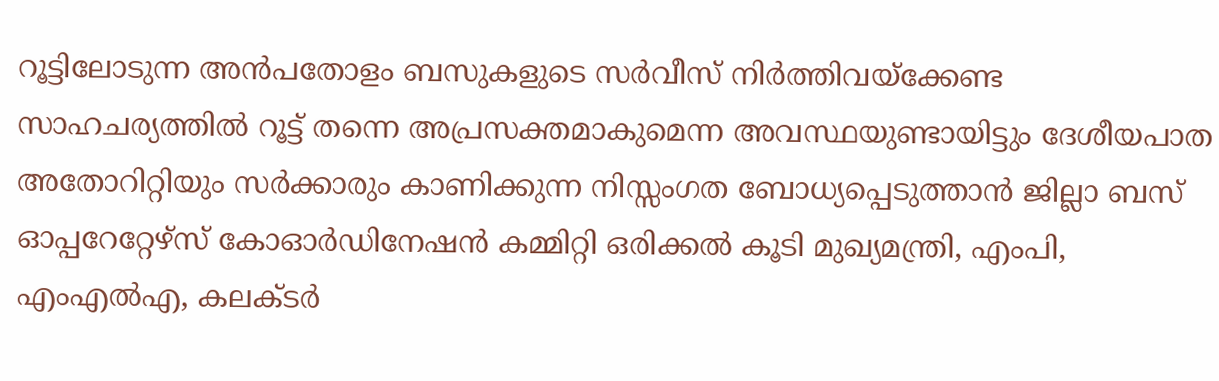റൂട്ടിലോടുന്ന അൻപതോളം ബസുകളുടെ സർവീസ് നിർത്തിവയ്ക്കേണ്ട
സാഹചര്യത്തിൽ റൂട്ട് തന്നെ അപ്രസക്തമാകുമെന്ന അവസ്ഥയുണ്ടായിട്ടും ദേശീയപാത അതോറിറ്റിയും സർക്കാരും കാണിക്കുന്ന നിസ്സംഗത ബോധ്യപ്പെടുത്താൻ ജില്ലാ ബസ് ഓപ്പറേറ്റേഴ്സ് കോഓർഡിനേഷൻ കമ്മിറ്റി ഒരിക്കൽ കൂടി മുഖ്യമന്ത്രി, എംപി, എംഎൽഎ, കലക്ടർ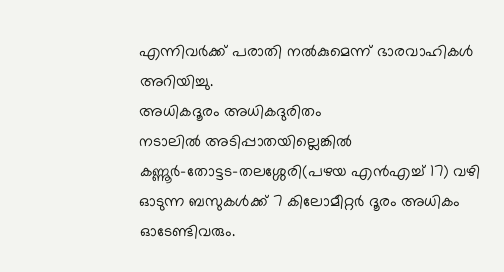എന്നിവർക്ക് പരാതി നൽകുമെന്ന് ഭാരവാഹികൾ അറിയിച്ചു.
അധികദൂരം അധികദുരിതം
നടാലിൽ അടിപ്പാതയില്ലെങ്കിൽ കണ്ണൂർ–തോട്ടട–തലശ്ശേരി(പഴയ എൻഎച്ച് 17) വഴി ഓടുന്ന ബസുകൾക്ക് 7 കിലോമീറ്റർ ദൂരം അധികം ഓടേണ്ടിവരും.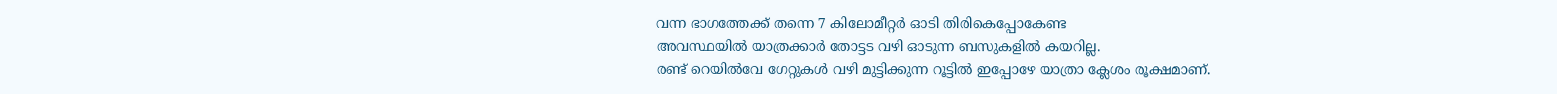വന്ന ഭാഗത്തേക്ക് തന്നെ 7 കിലോമീറ്റർ ഓടി തിരികെപ്പോകേണ്ട
അവസ്ഥയിൽ യാത്രക്കാർ തോട്ടട വഴി ഓടുന്ന ബസുകളിൽ കയറില്ല.
രണ്ട് റെയിൽവേ ഗേറ്റുകൾ വഴി മുട്ടിക്കുന്ന റൂട്ടിൽ ഇപ്പോഴേ യാത്രാ ക്ലേശം രൂക്ഷമാണ്.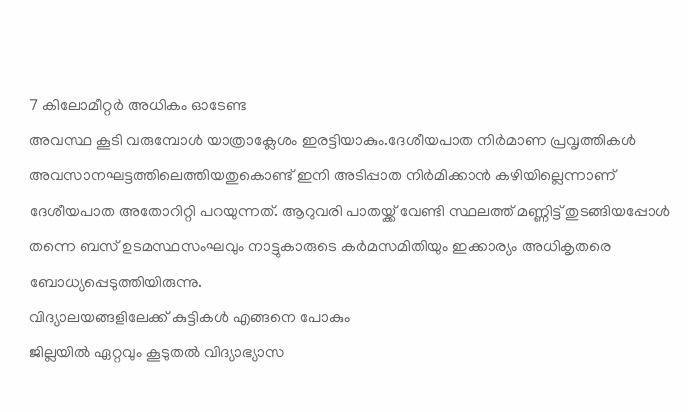7 കിലോമീറ്റർ അധികം ഓടേണ്ട
അവസ്ഥ കൂടി വരുമ്പോൾ യാത്രാക്ലേശം ഇരട്ടിയാകും.ദേശീയപാത നിർമാണ പ്രവൃത്തികൾ അവസാനഘട്ടത്തിലെത്തിയതുകൊണ്ട് ഇനി അടിപ്പാത നിർമിക്കാൻ കഴിയില്ലെന്നാണ് ദേശീയപാത അതോറിറ്റി പറയുന്നത്. ആറുവരി പാതയ്ക്ക് വേണ്ടി സ്ഥലത്ത് മണ്ണിട്ട് തുടങ്ങിയപ്പോൾ തന്നെ ബസ് ഉടമസ്ഥസംഘവും നാട്ടുകാരുടെ കർമസമിതിയും ഇക്കാര്യം അധികൃതരെ ബോധ്യപ്പെടുത്തിയിരുന്നു.
വിദ്യാലയങ്ങളിലേക്ക് കുട്ടികൾ എങ്ങനെ പോകും
ജില്ലയിൽ ഏറ്റവും കൂടുതൽ വിദ്യാഭ്യാസ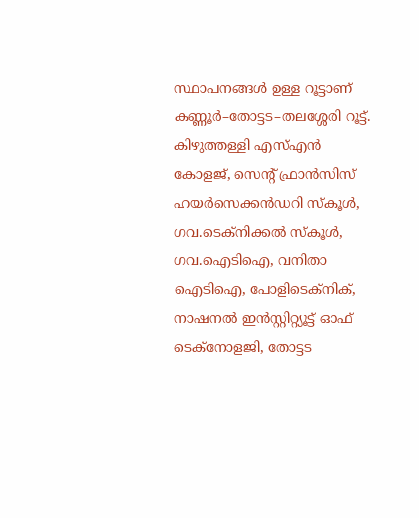സ്ഥാപനങ്ങൾ ഉള്ള റൂട്ടാണ് കണ്ണൂർ–തോട്ടട–തലശ്ശേരി റൂട്ട്. കിഴുത്തള്ളി എസ്എൻ കോളജ്, സെന്റ് ഫ്രാൻസിസ് ഹയർസെക്കൻഡറി സ്കൂൾ, ഗവ.ടെക്നിക്കൽ സ്കൂൾ, ഗവ.ഐടിഐ, വനിതാ ഐടിഐ, പോളിടെക്നിക്, നാഷനൽ ഇൻസ്റ്റിറ്റ്യൂട്ട് ഓഫ് ടെക്നോളജി, തോട്ടട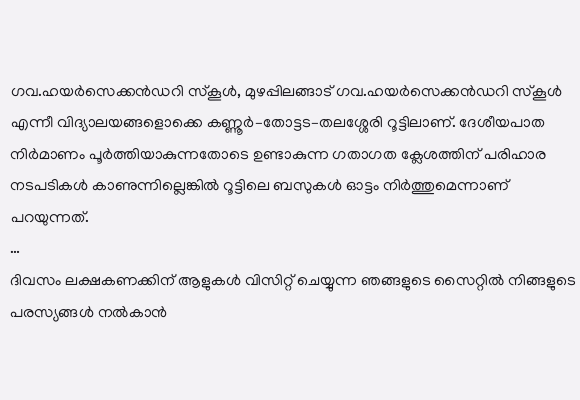ഗവ.ഹയർസെക്കൻഡറി സ്കൂൾ, മുഴപ്പിലങ്ങാട് ഗവ.ഹയർസെക്കൻഡറി സ്കൂൾ എന്നീ വിദ്യാലയങ്ങളൊക്കെ കണ്ണൂർ–തോട്ടട–തലശ്ശേരി റൂട്ടിലാണ്. ദേശീയപാത നിർമാണം പൂർത്തിയാകുന്നതോടെ ഉണ്ടാകുന്ന ഗതാഗത ക്ലേശത്തിന് പരിഹാര നടപടികൾ കാണുന്നില്ലെങ്കിൽ റൂട്ടിലെ ബസുകൾ ഓട്ടം നിർത്തുമെന്നാണ് പറയുന്നത്.
…
ദിവസം ലക്ഷകണക്കിന് ആളുകൾ വിസിറ്റ് ചെയ്യുന്ന ഞങ്ങളുടെ സൈറ്റിൽ നിങ്ങളുടെ പരസ്യങ്ങൾ നൽകാൻ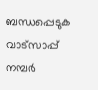ബന്ധപ്പെടുക വാട്സാപ്പ് നമ്പർ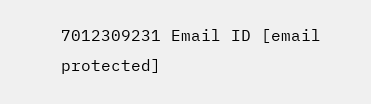7012309231 Email ID [email protected]